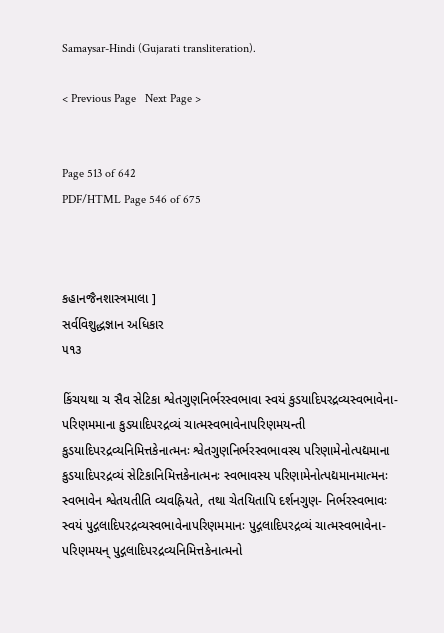Samaysar-Hindi (Gujarati transliteration).

< Previous Page   Next Page >


Page 513 of 642
PDF/HTML Page 546 of 675



કહાનજૈનશાસ્ત્રમાલા ]
સર્વવિશુદ્ધજ્ઞાન અધિકાર
૫૧૩

કિંચયથા ચ સૈવ સેટિકા શ્વેતગુણનિર્ભરસ્વભાવા સ્વયં કુડયાદિપરદ્રવ્યસ્વભાવેના- પરિણમમાના કુડયાદિપરદ્રવ્યં ચાત્મસ્વભાવેનાપરિણમયન્તી કુડયાદિપરદ્રવ્યનિમિત્તકેનાત્મનઃ શ્વેતગુણનિર્ભરસ્વભાવસ્ય પરિણામેનોત્પદ્યમાના કુડયાદિપરદ્રવ્યં સેટિકાનિમિત્તકેનાત્મનઃ સ્વભાવસ્ય પરિણામેનોત્પદ્યમાનમાત્મનઃ સ્વભાવેન શ્વેતયતીતિ વ્યવહ્રિયતે, તથા ચેતયિતાપિ દર્શનગુણ- નિર્ભરસ્વભાવઃ સ્વયં પુદ્ગલાદિપરદ્રવ્યસ્વભાવેનાપરિણમમાનઃ પુદ્ગલાદિપરદ્રવ્યં ચાત્મસ્વભાવેના- પરિણમયન્ પુદ્ગલાદિપરદ્રવ્યનિમિત્તકેનાત્મનો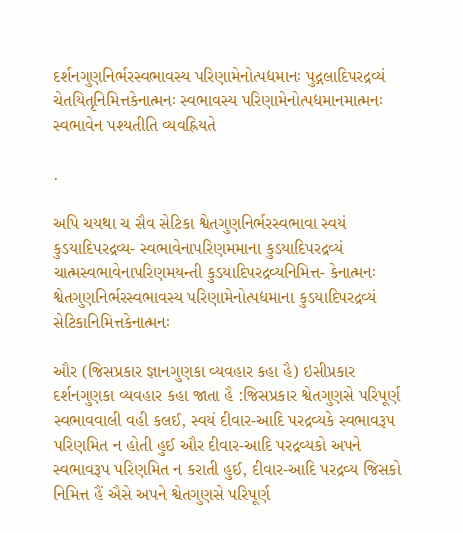દર્શનગુણનિર્ભરસ્વભાવસ્ય પરિણામેનોત્પદ્યમાનઃ પુદ્ગલાદિપરદ્રવ્યં ચેતયિતૃનિમિત્તકેનાત્મનઃ સ્વભાવસ્ય પરિણામેનોત્પદ્યમાનમાત્મનઃ સ્વભાવેન પશ્યતીતિ વ્યવહ્રિયતે

.

અપિ ચયથા ચ સૈવ સેટિકા શ્વેતગુણનિર્ભરસ્વભાવા સ્વયં કુડયાદિપરદ્રવ્ય- સ્વભાવેનાપરિણમમાના કુડયાદિપરદ્રવ્યં ચાત્મસ્વભાવેનાપરિણમયન્તી કુડયાદિપરદ્રવ્યનિમિત્ત- કેનાત્મનઃ શ્વેતગુણનિર્ભરસ્વભાવસ્ય પરિણામેનોત્પદ્યમાના કુડયાદિપરદ્રવ્યં સેટિકાનિમિત્તકેનાત્મનઃ

ઔર (જિસપ્રકાર જ્ઞાનગુણકા વ્યવહાર કહા હૈ) ઇસીપ્રકાર દર્શનગુણકા વ્યવહાર કહા જાતા હૈ :જિસપ્રકાર શ્વેતગુણસે પરિપૂર્ણ સ્વભાવવાલી વહી કલઈ, સ્વયં દીવાર-આદિ પરદ્રવ્યકે સ્વભાવરૂપ પરિણમિત ન હોતી હુઈ ઔર દીવાર-આદિ પરદ્રવ્યકો અપને સ્વભાવરૂપ પરિણમિત ન કરાતી હુઈ, દીવાર-આદિ પરદ્રવ્ય જિસકો નિમિત્ત હૈં ઐસે અપને શ્વેતગુણસે પરિપૂર્ણ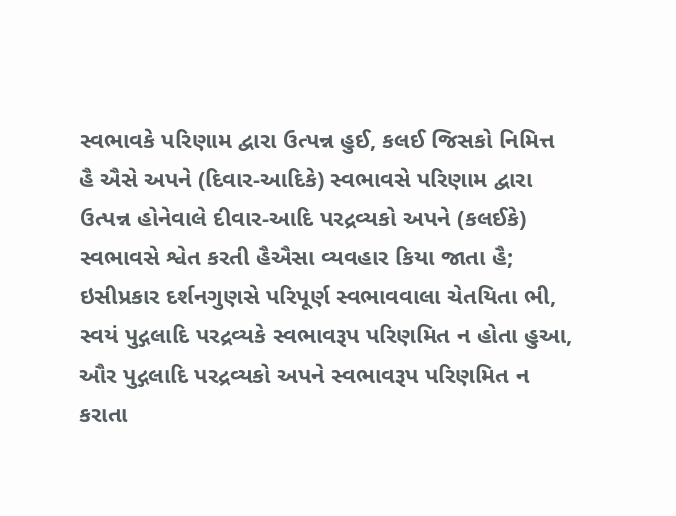સ્વભાવકે પરિણામ દ્વારા ઉત્પન્ન હુઈ, કલઈ જિસકો નિમિત્ત હૈ ઐસે અપને (દિવાર-આદિકે) સ્વભાવસે પરિણામ દ્વારા ઉત્પન્ન હોનેવાલે દીવાર-આદિ પરદ્રવ્યકો અપને (કલઈકે) સ્વભાવસે શ્વેત કરતી હૈઐસા વ્યવહાર કિયા જાતા હૈ; ઇસીપ્રકાર દર્શનગુણસે પરિપૂર્ણ સ્વભાવવાલા ચેતયિતા ભી, સ્વયં પુદ્ગલાદિ પરદ્રવ્યકે સ્વભાવરૂપ પરિણમિત ન હોતા હુઆ, ઔર પુદ્ગલાદિ પરદ્રવ્યકો અપને સ્વભાવરૂપ પરિણમિત ન કરાતા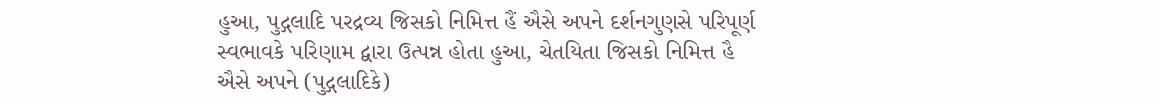હુઆ, પુદ્ગલાદિ પરદ્રવ્ય જિસકો નિમિત્ત હૈં ઐસે અપને દર્શનગુણસે પરિપૂર્ણ સ્વભાવકે પરિણામ દ્વારા ઉત્પન્ન હોતા હુઆ, ચેતયિતા જિસકો નિમિત્ત હૈ ઐસે અપને (પુદ્ગલાદિકે)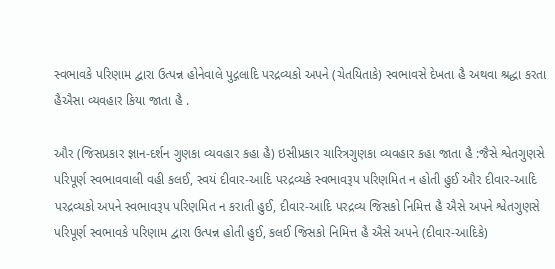સ્વભાવકે પરિણામ દ્વારા ઉત્પન્ન હોનેવાલે પુદ્ગલાદિ પરદ્રવ્યકો અપને (ચેતયિતાકે) સ્વભાવસે દેખતા હૈ અથવા શ્રદ્ધા કરતા હૈઐસા વ્યવહાર કિયા જાતા હૈ .

ઔર (જિસપ્રકાર જ્ઞાન-દર્શન ગુણકા વ્યવહાર કહા હૈ) ઇસીપ્રકાર ચારિત્રગુણકા વ્યવહાર કહા જાતા હૈ :જૈસે શ્વેતગુણસે પરિપૂર્ણ સ્વભાવવાલી વહી કલઈ, સ્વયં દીવાર-આદિ પરદ્રવ્યકે સ્વભાવરૂપ પરિણમિત ન હોતી હુઈ ઔર દીવાર-આદિ પરદ્રવ્યકો અપને સ્વભાવરૂપ પરિણમિત ન કરાતી હુઈ, દીવાર-આદિ પરદ્રવ્ય જિસકો નિમિત્ત હૈ ઐસે અપને શ્વેતગુણસે પરિપૂર્ણ સ્વભાવકે પરિણામ દ્વારા ઉત્પન્ન હોતી હુઈ, કલઈ જિસકો નિમિત્ત હૈ ઐસે અપને (દીવાર-આદિકે)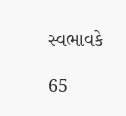સ્વભાવકે

65